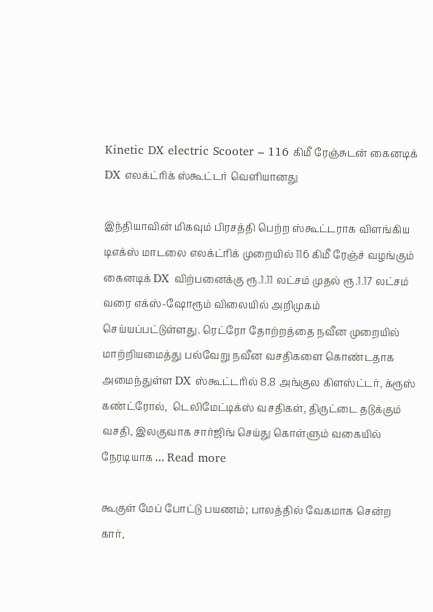Kinetic DX electric Scooter – 116 கிமீ ரேஞ்சுடன் கைனடிக் DX எலக்ட்ரிக் ஸ்கூட்டர் வெளியானது

இந்தியாவின் மிகவும் பிரசத்தி பெற்ற ஸ்கூட்டராக விளங்கிய டிஎக்ஸ் மாடலை எலக்ட்ரிக் முறையில் 116 கிமீ ரேஞ்ச் வழங்கும் கைனடிக் DX விற்பனைக்கு ரூ.1.11 லட்சம் முதல் ரூ.1.17 லட்சம் வரை எக்ஸ்-ஷோரூம் விலையில் அறிமுகம் செய்யப்பட்டுள்ளது. ரெட்ரோ தோற்றத்தை நவீன முறையில் மாற்றியமைத்து பல்வேறு நவீன வசதிகளை கொண்டதாக அமைந்துள்ள DX ஸ்கூட்டரில் 8.8 அங்குல கிளஸ்ட்டர், க்ரூஸ் கண்ட்ரோல்,  டெலிமேட்டிக்ஸ் வசதிகள், திருட்டை தடுக்கும் வசதி, இலகுவாக சார்ஜிங் செய்து கொள்ளும் வகையில் நேரடியாக … Read more

கூகுள் மேப் போட்டு பயணம்; பாலத்தில் வேகமாக சென்ற கார்,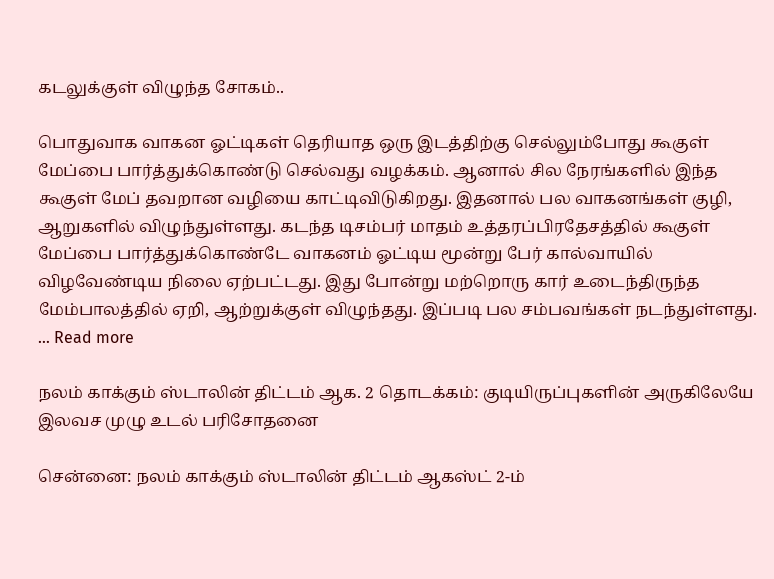கடலுக்குள் விழுந்த சோகம்..

பொதுவாக வாகன ஓட்டிகள் தெரியாத ஒரு இடத்திற்கு செல்லும்போது கூகுள் மேப்பை பார்த்துக்கொண்டு செல்வது வழக்கம். ஆனால் சில நேரங்களில் இந்த கூகுள் மேப் தவறான வழியை காட்டிவிடுகிறது. இதனால் பல வாகனங்கள் குழி, ஆறுகளில் விழுந்துள்ளது. கடந்த டிசம்பர் மாதம் உத்தரப்பிரதேசத்தில் கூகுள் மேப்பை பார்த்துக்கொண்டே வாகனம் ஓட்டிய மூன்று பேர் கால்வாயில் விழவேண்டிய நிலை ஏற்பட்டது. இது போன்று மற்றொரு கார் உடைந்திருந்த மேம்பாலத்தில் ஏறி, ஆற்றுக்குள் விழுந்தது. இப்படி பல சம்பவங்கள் நடந்துள்ளது. … Read more

நலம் காக்கும் ஸ்டாலின் திட்டம் ஆக. 2 தொடக்கம்: குடியிருப்புகளின் அருகிலேயே இலவச முழு உடல் பரிசோதனை

சென்னை: நலம் காக்கும் ஸ்டாலின் திட்டம் ஆகஸ்ட் 2-ம்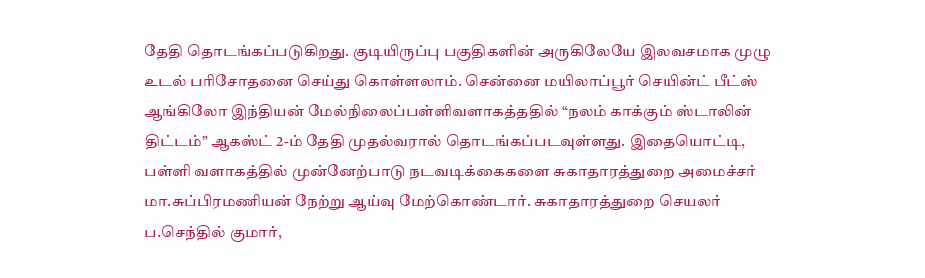தேதி தொடங்கப்படுகிறது. குடியிருப்பு பகுதிகளின் அருகிலேயே இலவசமாக முழு உடல் பரிசோதனை செய்து கொள்ளலாம். சென்னை மயிலாப்பூர் செயின்ட் பீட்ஸ் ஆங்கிலோ இந்தியன் மேல்நிலைப்பள்ளிவளாகத்ததில் “நலம் காக்கும் ஸ்டாலின் திட்டம்” ஆகஸ்ட் 2-ம் தேதி முதல்வரால் தொடங்கப்படவுள்ளது. இதையொட்டி, பள்ளி வளாகத்தில் முன்னேற்பாடு நடவடிக்கைகளை சுகாதாரத்துறை அமைச்சர் மா.சுப்பிரமணியன் நேற்று ஆய்வு மேற்கொண்டார். சுகாதாரத்துறை செயலர் ப.செந்தில் குமார்,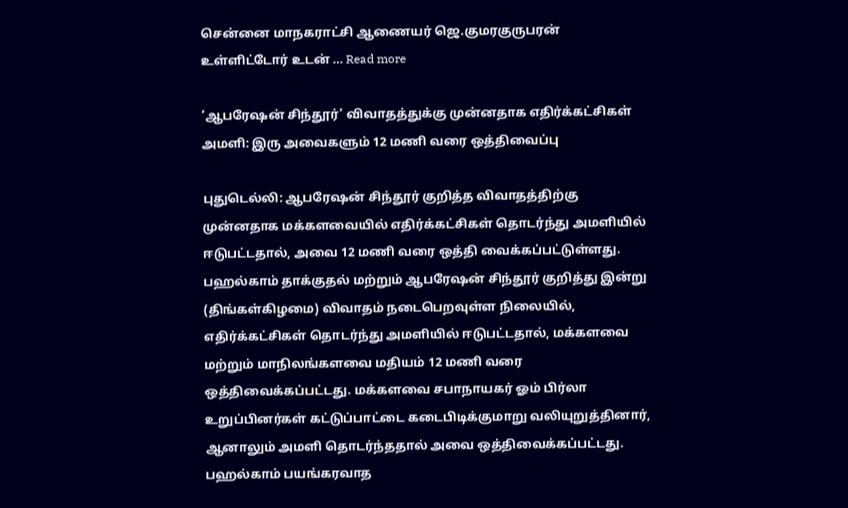சென்னை மாநகராட்சி ஆணையர் ஜெ.குமரகுருபரன் உள்ளிட்டோர் உடன் … Read more

‘ஆபரேஷன் சிந்தூர்’ விவாதத்துக்கு முன்னதாக எதிர்க்கட்சிகள் அமளி: இரு அவைகளும் 12 மணி வரை ஒத்திவைப்பு

புதுடெல்லி: ஆபரேஷன் சிந்தூர் குறித்த விவாதத்திற்கு முன்னதாக மக்களவையில் எதிர்க்கட்சிகள் தொடர்ந்து அமளியில் ஈடுபட்டதால், அவை 12 மணி வரை ஒத்தி வைக்கப்பட்டுள்ளது. பஹல்காம் தாக்குதல் மற்றும் ஆபரேஷன் சிந்தூர் குறித்து இன்று (திங்கள்கிழமை) விவாதம் நடைபெறவுள்ள நிலையில், எதிர்க்கட்சிகள் தொடர்ந்து அமளியில் ஈடுபட்டதால், மக்களவை மற்றும் மாநிலங்களவை மதியம் 12 மணி வரை ஒத்திவைக்கப்பட்டது. மக்களவை சபாநாயகர் ஓம் பிர்லா உறுப்பினர்கள் கட்டுப்பாட்டை கடைபிடிக்குமாறு வலியுறுத்தினார், ஆனாலும் அமளி தொடர்ந்ததால் அவை ஒத்திவைக்கப்பட்டது. பஹல்காம் பயங்கரவாத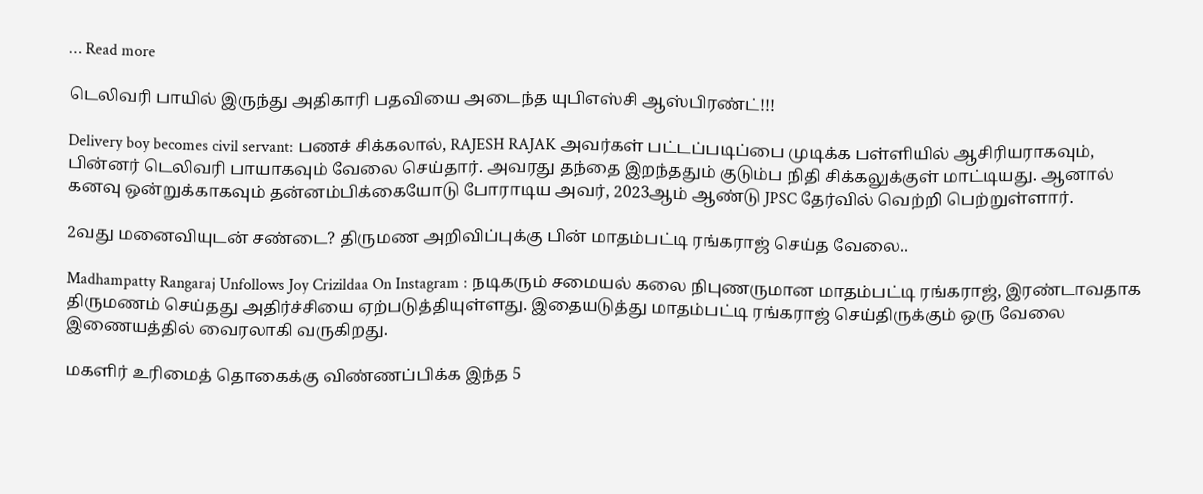… Read more

டெலிவரி பாயில் இருந்து அதிகாரி பதவியை அடைந்த யுபிஎஸ்சி ஆஸ்பிரண்ட்!!!

Delivery boy becomes civil servant: பணச் சிக்கலால், RAJESH RAJAK அவர்கள் பட்டப்படிப்பை முடிக்க பள்ளியில் ஆசிரியராகவும், பின்னர் டெலிவரி பாயாகவும் வேலை செய்தார். அவரது தந்தை இறந்ததும் குடும்ப நிதி சிக்கலுக்குள் மாட்டியது. ஆனால் கனவு ஒன்றுக்காகவும் தன்னம்பிக்கையோடு போராடிய அவர், 2023ஆம் ஆண்டு JPSC தேர்வில் வெற்றி பெற்றுள்ளார்.

2வது மனைவியுடன் சண்டை? திருமண அறிவிப்புக்கு பின் மாதம்பட்டி ரங்கராஜ் செய்த வேலை..

Madhampatty Rangaraj Unfollows Joy Crizildaa On Instagram : நடிகரும் சமையல் கலை நிபுணருமான மாதம்பட்டி ரங்கராஜ், இரண்டாவதாக திருமணம் செய்தது அதிர்ச்சியை ஏற்படுத்தியுள்ளது. இதையடுத்து மாதம்பட்டி ரங்கராஜ் செய்திருக்கும் ஒரு வேலை இணையத்தில் வைரலாகி வருகிறது.

மகளிர் உரிமைத் தொகைக்கு விண்ணப்பிக்க இந்த 5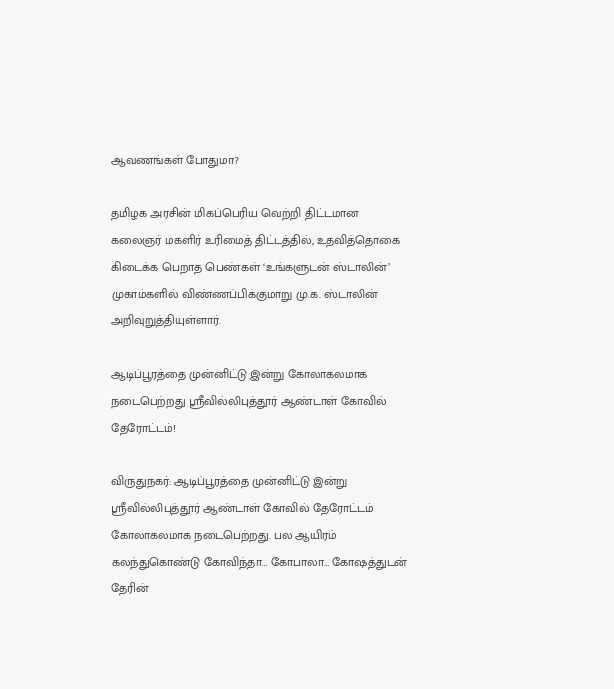ஆவணங்கள் போதுமா?

தமிழக அரசின் மிகப்பெரிய வெற்றி திட்டமான கலைஞர் மகளிர் உரிமைத் திட்டத்தில், உதவித்தொகை கிடைக்க பெறாத பெண்கள் ‘உங்களுடன் ஸ்டாலின்’ முகாம்களில் விண்ணப்பிக்குமாறு மு.க. ஸ்டாலின் அறிவுறுத்தியுள்ளார்.

ஆடிப்பூரத்தை முன்னிட்டு இன்று கோலாகலமாக நடைபெற்றது ஸ்ரீவில்லிபுத்தூர் ஆண்டாள் கோவில் தேரோட்டம்!

விருதுநகர்: ஆடிப்பூரத்தை முன்னிட்டு இன்று ஸ்ரீவில்லிபுத்தூர் ஆண்டாள் கோவில் தேரோட்டம் கோலாகலமாக நடைபெற்றது. பல ஆயிரம் கலந்துகொண்டு கோவிந்தா… கோபாலா… கோஷத்துடன் தேரின்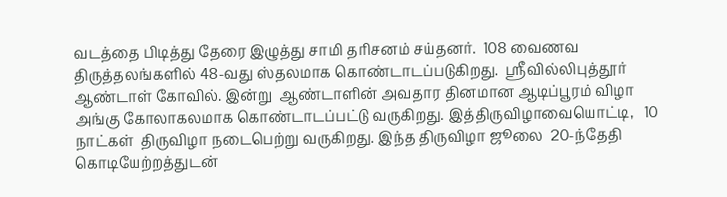வடத்தை பிடித்து தேரை இழுத்து சாமி தரிசனம் சய்தனர்.  108 வைணவ திருத்தலங்களில் 48-வது ஸ்தலமாக கொண்டாடப்படுகிறது.  ஸ்ரீவில்லிபுத்தூர் ஆண்டாள் கோவில். இன்று  ஆண்டாளின் அவதார தினமான ஆடிப்பூரம் விழா அங்கு கோலாகலமாக கொண்டாடப்பட்டு வருகிறது. இத்திருவிழாவையொட்டி,   10 நாட்கள்  திருவிழா நடைபெற்று வருகிறது. இந்த திருவிழா ஜூலை  20-ந்தேதி கொடியேற்றத்துடன்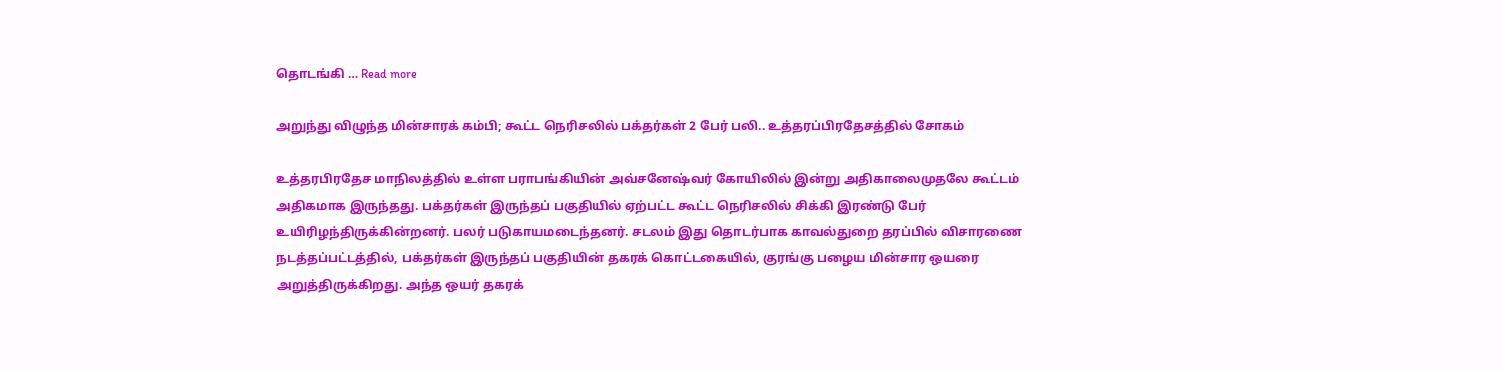தொடங்கி … Read more

அறுந்து விழுந்த மின்சாரக் கம்பி; கூட்ட நெரிசலில் பக்தர்கள் 2 பேர் பலி.. உத்தரப்பிரதேசத்தில் சோகம்

உத்தரபிரதேச மாநிலத்தில் உள்ள பராபங்கியின் அவ்சனேஷ்வர் கோயிலில் இன்று அதிகாலைமுதலே கூட்டம் அதிகமாக இருந்தது. பக்தர்கள் இருந்தப் பகுதியில் ஏற்பட்ட கூட்ட நெரிசலில் சிக்கி இரண்டு பேர் உயிரிழந்திருக்கின்றனர். பலர் படுகாயமடைந்தனர். சடலம் இது தொடர்பாக காவல்துறை தரப்பில் விசாரணை நடத்தப்பட்டத்தில், பக்தர்கள் இருந்தப் பகுதியின் தகரக் கொட்டகையில், குரங்கு பழைய மின்சார ஒயரை அறுத்திருக்கிறது. அந்த ஒயர் தகரக்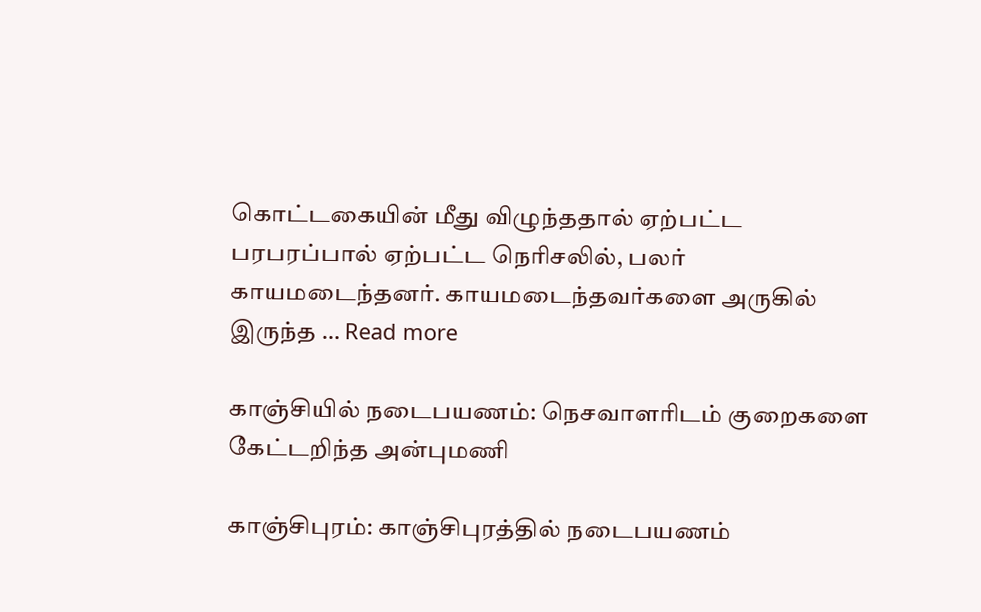கொட்டகையின் மீது விழுந்ததால் ஏற்பட்ட பரபரப்பால் ஏற்பட்ட நெரிசலில், பலர் காயமடைந்தனர். காயமடைந்தவர்களை அருகில் இருந்த … Read more

காஞ்சியில் நடைபயணம்: நெசவாளரிடம் குறைகளை கேட்டறிந்த அன்புமணி

காஞ்சிபுரம்: காஞ்சிபுரத்தில் நடைபயணம்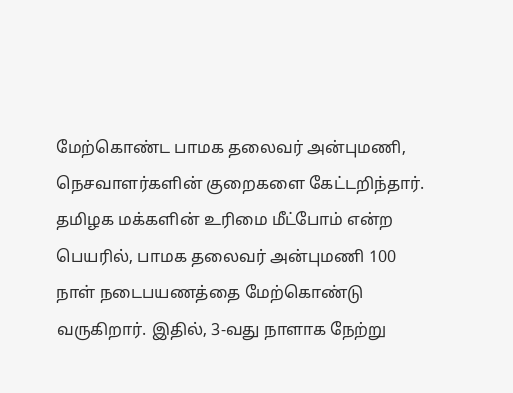மேற்கொண்ட பாமக தலைவர் அன்புமணி, நெசவாளர்களின் குறைகளை கேட்டறிந்தார். தமிழக மக்களின் உரிமை மீட்போம் என்ற பெயரில், பாமக தலைவர் அன்புமணி 100 நாள் நடைபயணத்தை மேற்கொண்டு வருகிறார். இதில், 3-வது நாளாக நேற்று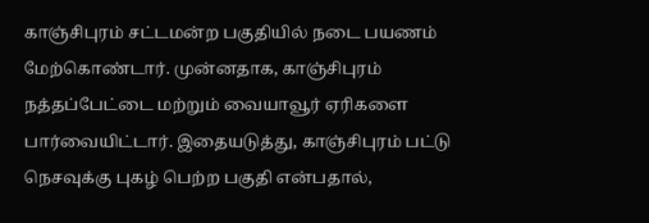காஞ்சிபுரம் சட்டமன்ற பகுதியில் நடை பயணம் மேற்கொண்டார். முன்னதாக, காஞ்சிபுரம் நத்தப்பேட்டை மற்றும் வையாவூர் ஏரிகளை பார்வையிட்டார். இதையடுத்து, காஞ்சிபுரம் பட்டு நெசவுக்கு புகழ் பெற்ற பகுதி என்பதால்,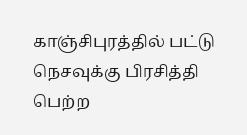காஞ்சிபுரத்தில் பட்டு நெசவுக்கு பிரசித்தி பெற்ற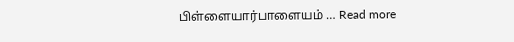பிள்ளையார்பாளையம் … Read more